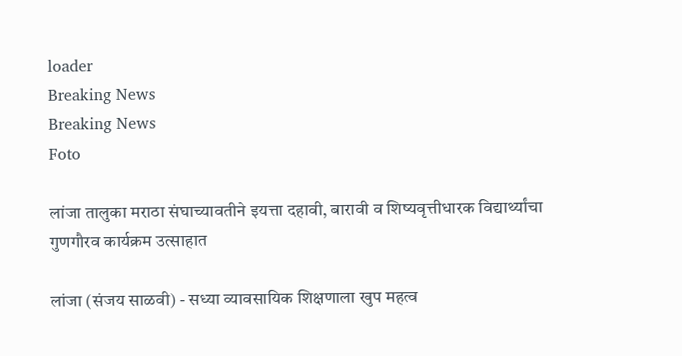loader
Breaking News
Breaking News
Foto

लांजा तालुका मराठा संघाच्यावतीने इयत्ता दहावी, बारावी व शिष्यवृत्तीधारक विद्यार्थ्यांचा गुणगौरव कार्यक्रम उत्साहात

लांजा (संजय साळवी) - सध्या व्यावसायिक शिक्षणाला खुप महत्व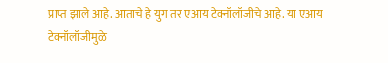प्राप्त झाले आहे. आताचे हे युग तर एआय टेक्नॉलॉजीचे आहे. या एआय टेक्नॉलॉजीमुळे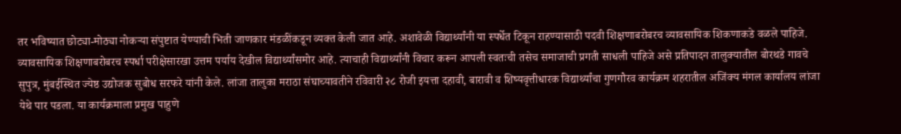तर भविष्यात छोट्या-मोठ्या नोकऱ्या संपुष्टात येण्याची भिती जाणकार मंडळींकडून व्यक्त केली जात आहे. अशावेळी विद्यार्थ्यांनी या स्पर्धेत टिकून राहण्यासाठी पदवी शिक्षणाबरोबरच व्यावसायिक शिकणाकडे वळले पाहिजे. व्यावसायिक शिक्षणाबरोबरच स्पर्धा परीक्षेसारखा उत्तम पर्याय देखील विद्यार्थ्यांसमोर आहे. त्याचाही विद्यार्थ्यांनी विचार करून आपली स्वतःची तसेच समाजाची प्रगती साधली पाहिजे असे प्रतिपादन तालुक्यातील बोरथडे गावचे सुपुत्र, मुंबईस्थित ज्येष्ठ उद्योजक सुबोध सरफरे यांनी केले. लांजा तालुका मराठा संघाच्यावतीने रविवारी २८ रोजी इयत्ता दहावी, बारावी व शिष्यवृत्तीधारक विद्यार्थ्यांचा गुणगौरव कार्यक्रम शहरातील अजिंक्य मंगल कार्यालय लांजा येथे पार पडला. या कार्यक्रमाला प्रमुख पाहुणे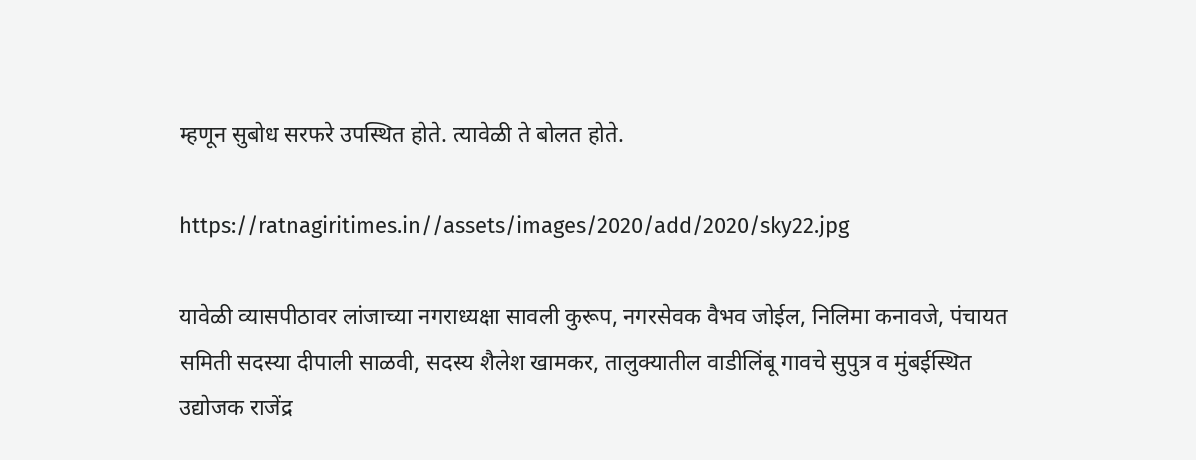म्हणून सुबोध सरफरे उपस्थित होते. त्यावेळी ते बोलत होते.

https://ratnagiritimes.in//assets/images/2020/add/2020/sky22.jpg

यावेळी व्यासपीठावर लांजाच्या नगराध्यक्षा सावली कुरूप, नगरसेवक वैभव जोईल, निलिमा कनावजे, पंचायत समिती सदस्या दीपाली साळवी, सदस्य शैलेश खामकर, तालुक्यातील वाडीलिंबू गावचे सुपुत्र व मुंबईस्थित उद्योजक राजेंद्र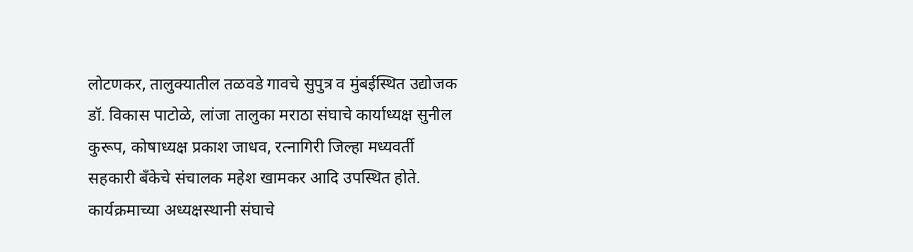लोटणकर, तालुक्यातील तळवडे गावचे सुपुत्र व मुंबईस्थित उद्योजक डॉ. विकास पाटोळे, लांजा तालुका मराठा संघाचे कार्याध्यक्ष सुनील कुरूप, कोषाध्यक्ष प्रकाश जाधव, रत्नागिरी जिल्हा मध्यवर्ती सहकारी बँकेचे संचालक महेश खामकर आदि उपस्थित होते. कार्यक्रमाच्या अध्यक्षस्थानी संघाचे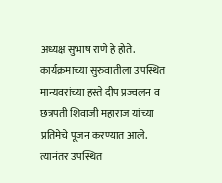अध्यक्ष सुभाष राणे हे होते. कार्यक्रमाच्या सुरुवातीला उपस्थित मान्यवरांच्या हस्ते दीप प्रज्वलन व छत्रपती शिवाजी महाराज यांच्या प्रतिमेचे पूजन करण्यात आले. त्यानंतर उपस्थित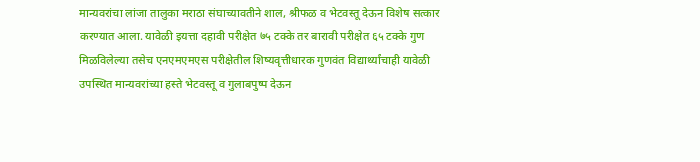मान्यवरांचा लांजा तालुका मराठा संघाच्यावतीने शाल, श्रीफळ व भेटवस्तू देऊन विशेष सत्कार करण्यात आला. यावेळी इयत्ता दहावी परीक्षेत ७५ टक्के तर बारावी परीक्षेत ६५ टक्के गुण मिळविलेल्या तसेच एनएमएमएस परीक्षेतील शिष्यवृत्तीधारक गुणवंत विद्यार्थ्यांचाही यावेळी उपस्थित मान्यवरांच्या हस्ते भेटवस्तू व गुलाबपुष्प देऊन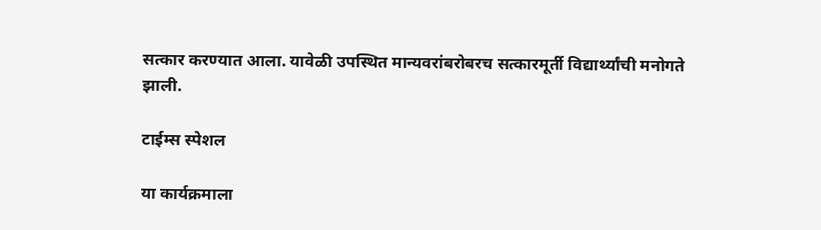सत्कार करण्यात आला. यावेळी उपस्थित मान्यवरांबरोबरच सत्कारमूर्ती विद्यार्थ्यांची मनोगते झाली.

टाईम्स स्पेशल

या कार्यक्रमाला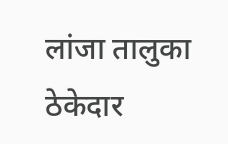लांजा तालुका ठेकेदार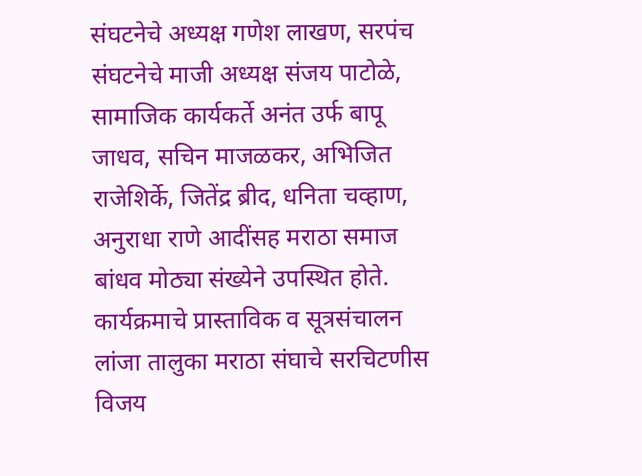संघटनेचे अध्यक्ष गणेश लाखण, सरपंच संघटनेचे माजी अध्यक्ष संजय पाटोळे, सामाजिक कार्यकर्ते अनंत उर्फ बापू जाधव, सचिन माजळकर, अभिजित राजेशिर्के, जितेंद्र ब्रीद, धनिता चव्हाण, अनुराधा राणे आदींसह मराठा समाज बांधव मोठ्या संख्येने उपस्थित होते. कार्यक्रमाचे प्रास्ताविक व सूत्रसंचालन लांजा तालुका मराठा संघाचे सरचिटणीस विजय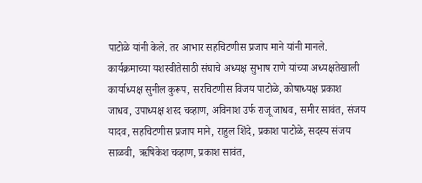पाटोळे यांनी केले. तर आभार सहचिटणीस प्रजाप माने यांनी मानले. कार्यक्रमाच्या यशस्वीतेसाठी संघाचे अध्यक्ष सुभाष राणे यांच्या अध्यक्षतेखाली कार्याध्यक्ष सुनील कुरूप, सरचिटणीस विजय पाटोळे, कोषाध्यक्ष प्रकाश जाधव, उपाध्यक्ष शरद चव्हाण, अविनाश उर्फ राजू जाधव, समीर सावंत, संजय यादव, सहचिटणीस प्रजाप माने, राहुल शिंदे, प्रकाश पाटोळे, सदस्य संजय साळवी, ऋषिकेश चव्हाण, प्रकाश सावंत,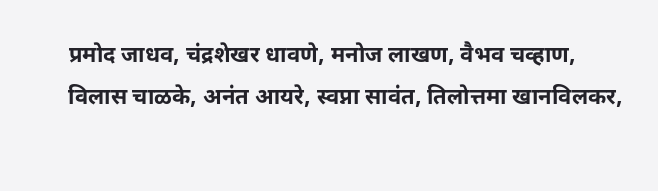प्रमोद जाधव, चंद्रशेखर धावणे, मनोज लाखण, वैभव चव्हाण, विलास चाळके, अनंत आयरे, स्वप्ना सावंत, तिलोत्तमा खानविलकर,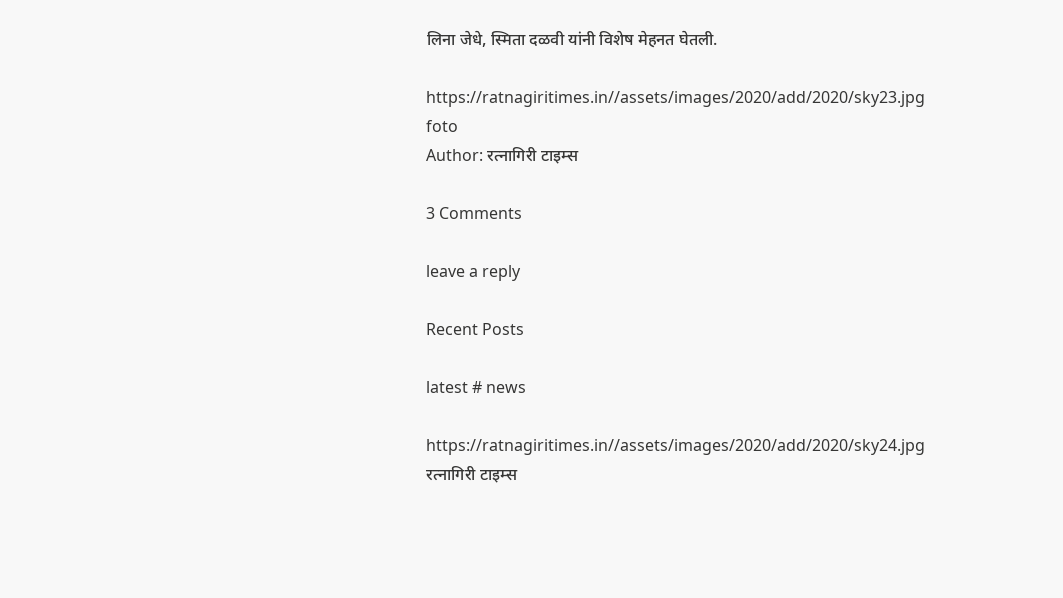लिना जेधे, स्मिता दळवी यांनी विशेष मेहनत घेतली.

https://ratnagiritimes.in//assets/images/2020/add/2020/sky23.jpg
foto
Author: रत्नागिरी टाइम्स

3 Comments

leave a reply

Recent Posts

latest # news

https://ratnagiritimes.in//assets/images/2020/add/2020/sky24.jpg
रत्नागिरी टाइम्स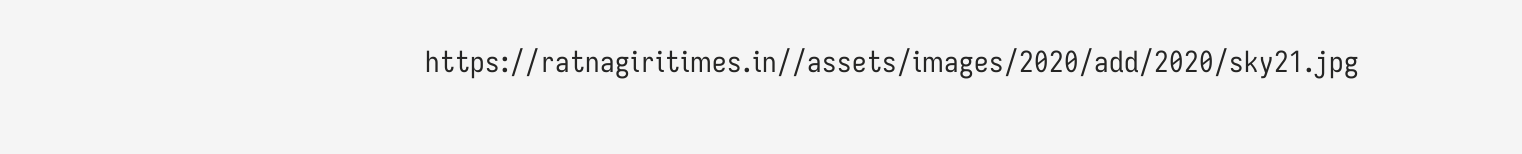https://ratnagiritimes.in//assets/images/2020/add/2020/sky21.jpg